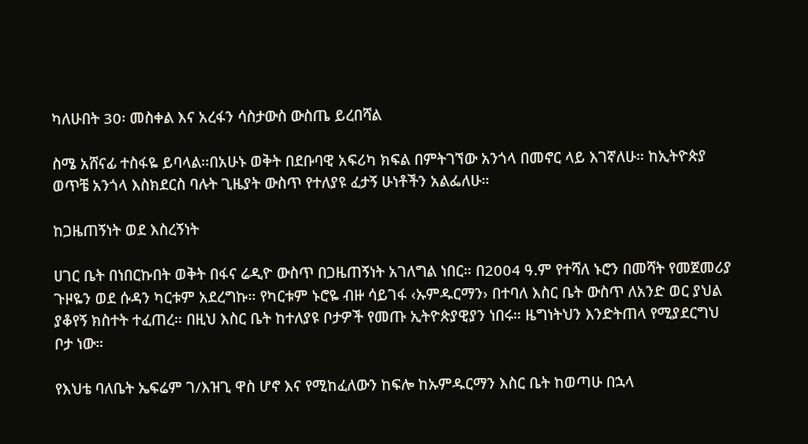ካለሁበት 30፡ መስቀል እና አረፋን ሳስታውስ ውስጤ ይረበሻል

ስሜ አሸናፊ ተስፋዬ ይባላል፡፡በአሁኑ ወቅት በደቡባዊ አፍሪካ ክፍል በምትገኘው አንጎላ በመኖር ላይ እገኛለሁ። ከኢትዮጵያ ወጥቼ አንጎላ እስክደርስ ባሉት ጊዜያት ውስጥ የተለያዩ ፈታኝ ሁነቶችን አልፌለሁ።

ከጋዜጠኝነት ወደ እስረኝነት

ሀገር ቤት በነበርኩበት ወቅት በፋና ሬዲዮ ውስጥ በጋዜጠኝነት አገለግል ነበር። በ2004 ዓ.ም የተሻለ ኑሮን በመሻት የመጀመሪያ ጉዞዬን ወደ ሱዳን ካርቱም አደረግኩ። የካርቱም ኑሮዬ ብዙ ሳይገፋ ‹ኡምዱርማን› በተባለ እስር ቤት ውስጥ ለአንድ ወር ያህል ያቆየኝ ክስተት ተፈጠረ። በዚህ እስር ቤት ከተለያዩ ቦታዎች የመጡ ኢትዮጵያዊያን ነበሩ። ዜግነትህን እንድትጠላ የሚያደርግህ ቦታ ነው።

የእህቴ ባለቤት ኤፍሬም ገ/እዝጊ ዋስ ሆኖ እና የሚከፈለውን ከፍሎ ከኡምዱርማን እስር ቤት ከወጣሁ በኋላ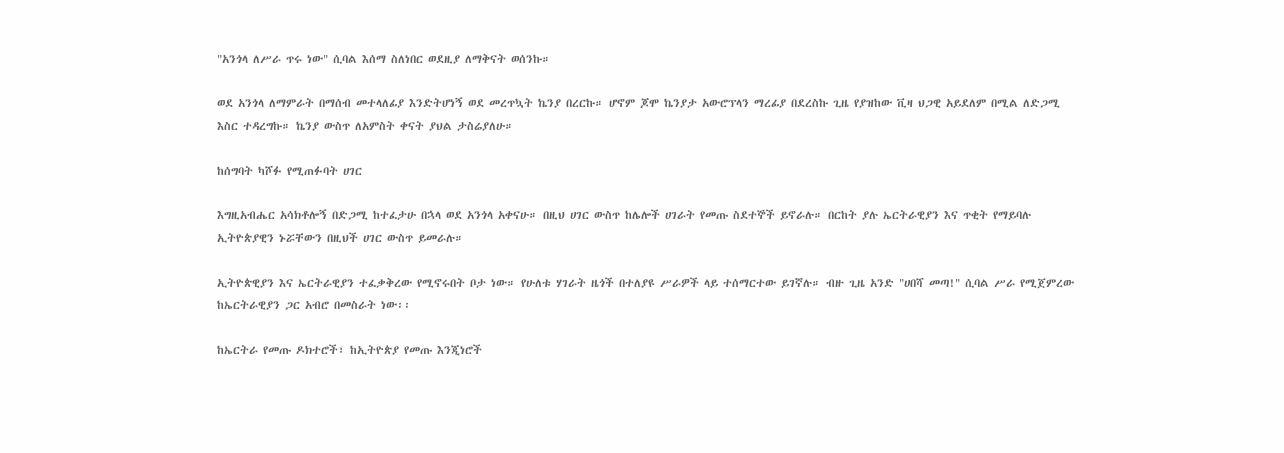"አንጎላ ለሥራ ጥሩ ነው" ሲባል እሰማ ስለነበር ወደዚያ ለማቅናት ወሰንኩ።

ወደ አንጎላ ለማምራት በማሰብ መተላለፊያ እንድትሆነኝ ወደ መረጥኳት ኬንያ በረርኩ። ሆኖም ጆሞ ኬንያታ አውሮፕላን ማረፊያ በደረስኩ ጊዜ የያዝከው ቪዛ ህጋዊ አይደለም በሚል ለድጋሚ እስር ተዳረግኩ። ኬንያ ውስጥ ለአምስት ቀናት ያህል ታስሬያለሁ።

ከሰግባት ካሾፉ የሚጠፉባት ሀገር

እግዚአብሔር አሳክቶሎኝ በድጋሚ ከተፈታሁ በኋላ ወደ አንጎላ አቀናሁ። በዚህ ሀገር ውስጥ ከሌሎች ሀገራት የመጡ ስደተኞች ይኖራሉ። በርከት ያሉ ኤርትራዊያን እና ጥቂት የማይባሉ ኢትዮጵያዊን ኑሯቸውን በዚህች ሀገር ውስጥ ይመራሉ።

ኢትዮጵዊያን እና ኤርትራዊያን ተፈቃቅረው የሚኖሩበት ቦታ ነው። የሁለቱ ሃገራት ዜጎች በተለያዩ ሥራዎች ላይ ተሰማርተው ይገኛሉ። ብዙ ጊዜ አንድ "ሀበሻ መጣ!" ሲባል ሥራ የሚጀምረው ከኤርትራዊያን ጋር አብሮ በመስራት ነው፡፡

ከኤርትራ የመጡ ዶክተሮች፣ ከኢትዮጵያ የመጡ እንጂነሮች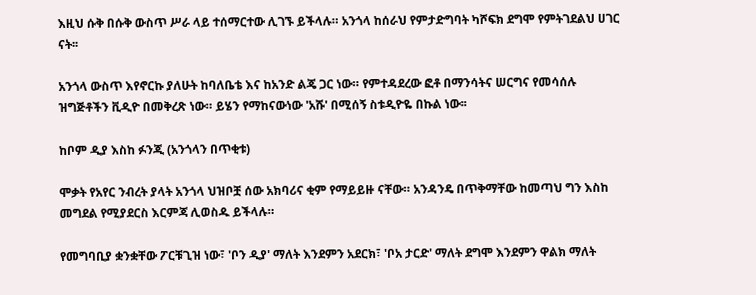እዚህ ሱቅ በሱቅ ውስጥ ሥራ ላይ ተሰማርተው ሊገኙ ይችላሉ። አንጎላ ከሰራህ የምታድግባት ካሾፍክ ደግሞ የምትገደልህ ሀገር ናት፡፡

አንጎላ ውስጥ እየኖርኩ ያለሁት ከባለቤቴ እና ከአንድ ልጄ ጋር ነው። የምተዳደረው ፎቶ በማንሳትና ሠርግና የመሳሰሉ ዝግጅቶችን ቪዲዮ በመቅረጽ ነው። ይሄን የማከናውነው 'አሹ' በሚሰኝ ስቱዲዮዬ በኩል ነው፡፡

ከቦም ዲያ እስከ ፉንጂ (አንጎላን በጥቂቱ)

ሞቃት የአየር ንብረት ያላት አንጎላ ህዝቦቿ ሰው አክባሪና ቂም የማይይዙ ናቸው። አንዳንዴ በጥቅማቸው ከመጣህ ግን እስከ መግደል የሚያደርስ እርምጃ ሊወስዱ ይችላሉ።

የመግባቢያ ቋንቋቸው ፖርቹጊዝ ነው፣ 'ቦን ዲያ' ማለት እንደምን አደርክ፣ 'ቦአ ታርድ' ማለት ደግሞ እንደምን ዋልክ ማለት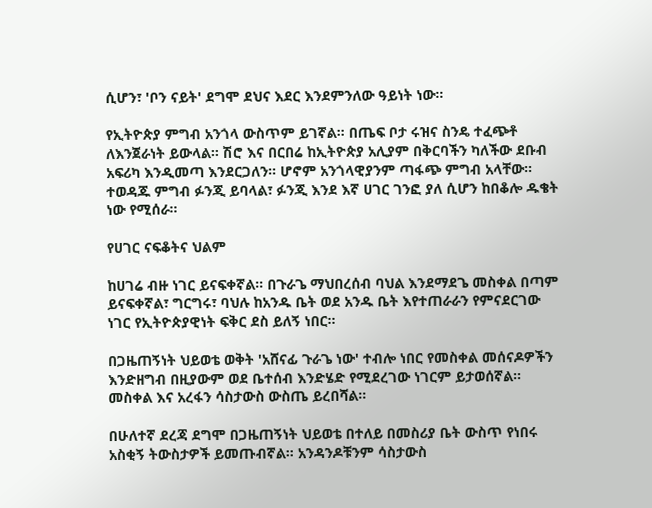ሲሆን፣ 'ቦን ናይት' ደግሞ ደህና እደር እንደምንለው ዓይነት ነው።

የኢትዮጵያ ምግብ አንጎላ ውስጥም ይገኛል። በጤፍ ቦታ ሩዝና ስንዴ ተፈጭቶ ለእንጀራነት ይውላል። ሽሮ እና በርበሬ ከኢትዮጵያ አሊያም በቅርባችን ካለችው ደቡብ አፍሪካ እንዲመጣ እንደርጋለን። ሆኖም አንጎላዊያንም ጣፋጭ ምግብ አላቸው። ተወዳጁ ምግብ ፉንጂ ይባላል፣ ፉንጂ እንደ እኛ ሀገር ገንፎ ያለ ሲሆን ከበቆሎ ዱቄት ነው የሚሰራ።

የሀገር ናፍቆትና ህልም

ከሀገሬ ብዙ ነገር ይናፍቀኛል። በጉራጌ ማህበረሰብ ባህል እንደማደጌ መስቀል በጣም ይናፍቀኛል፣ ግርግሩ፣ ባህሉ ከአንዱ ቤት ወደ አንዱ ቤት እየተጠራራን የምናደርገው ነገር የኢትዮጵያዊነት ፍቅር ደስ ይለኝ ነበር።

በጋዜጠኝነት ህይወቴ ወቅት 'አሸናፊ ጉራጌ ነው' ተብሎ ነበር የመስቀል መሰናዶዎችን እንድዘግብ በዚያውም ወደ ቤተሰብ እንድሄድ የሚደረገው ነገርም ይታወሰኛል። መስቀል እና አረፋን ሳስታውስ ውስጤ ይረበሻል።

በሁለተኛ ደረጃ ደግሞ በጋዜጠኝነት ህይወቴ በተለይ በመስሪያ ቤት ውስጥ የነበሩ አስቂኝ ትውስታዎች ይመጡብኛል። አንዳንዶቹንም ሳስታውስ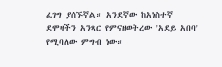ፈገግ ያሰኙኛል። አንደኛው ከአነስተኛ ደሞዛችን አንጻር የምናዘወትረው 'አደይ አበባ' የሚባለው ምግብ ነው።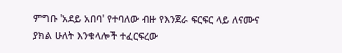ምግቡ 'አደይ አበባ' የተባለው ብዙ የእንጀራ ፍርፍር ላይ ለናሙና ያክል ሁለት እንቁላሎች ተፈርፍረው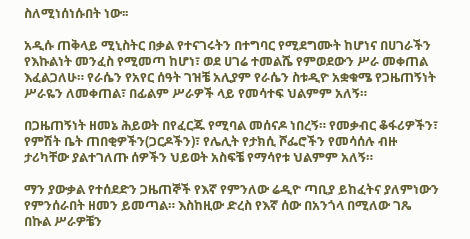ስለሚነሰነሱበት ነው፡፡

አዲሱ ጠቅላይ ሚኒስትር በቃል የተናገሩትን በተግባር የሚደግሙት ከሆነና በሀገራችን የእኩልነት መንፈስ የሚመጣ ከሆነ፣ ወደ ሀገሬ ተመልሼ የምወደውን ሥራ መቀጠል እፈልጋለሁ። የራሴን የአየር ሰዓት ገዝቼ አሊያም የራሴን ስቱዲዮ አቋቁሜ የጋዜጠኝነት ሥራዬን ለመቀጠል፣ በፊልም ሥራዎች ላይ የመሳተፍ ህልምም አለኝ።

በጋዜጠኝነት ዘመኔ ሕይወት በየፈርጁ የሚባል መሰናዶ ነበረኝ። የመቃብር ቆፋሪዎችን፣ የምሽት ቤት ጠበቂዎችን(ጋርዶችን)፣ የሌሊት የታክሲ ሾፌሮችን የመሳሰሉ ብዙ ታሪካቸው ያልተገለጡ ሰዎችን ህይወት አስፍቼ የማሳየቱ ህልምም አለኝ።

ማን ያውቃል የተሰደድን ጋዜጠኞች የእኛ የምንለው ሬዲዮ ጣቢያ ይከፈትና ያለምነውን የምንሰራበት ዘመን ይመጣል። እስከዚው ድረስ የእኛ ሰው በአንጎላ በሚለው ገጼ በኩል ሥራዎቼን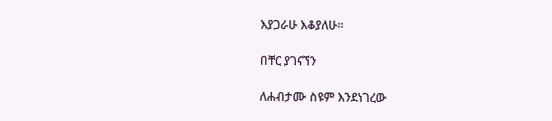እያጋራሁ እቆያለሁ፡፡

በቸር ያገናኘን

ለሐብታሙ ስዩም እንደነገረው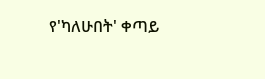የ'ካለሁበት' ቀጣይ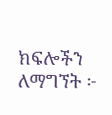ክፍሎችን ለማግኘት ፦